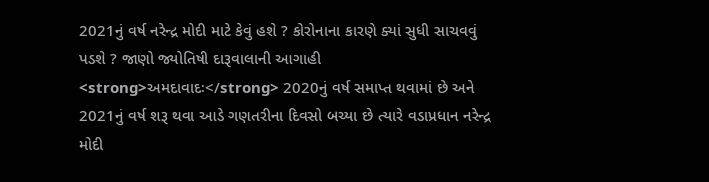2021નું વર્ષ નરેન્દ્ર મોદી માટે કેવું હશે ? કોરોનાના કારણે ક્યાં સુધી સાચવવું પડશે ? જાણો જ્યોતિષી દારૂવાલાની આગાહી
<strong>અમદાવાદઃ</strong> 2020નું વર્ષ સમાપ્ત થવામાં છે અને 2021નું વર્ષ શરૂ થવા આડે ગણતરીના દિવસો બચ્યા છે ત્યારે વડાપ્રધાન નરેન્દ્ર મોદી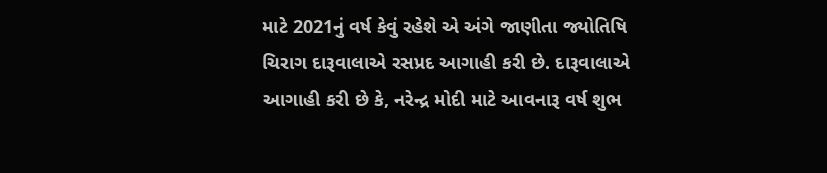માટે 2021નું વર્ષ કેવું રહેશે એ અંગે જાણીતા જ્યોતિષિ ચિરાગ દારૂવાલાએ રસપ્રદ આગાહી કરી છે. દારૂવાલાએ આગાહી કરી છે કે, નરેન્દ્ર મોદી માટે આવનારૂ વર્ષ શુભ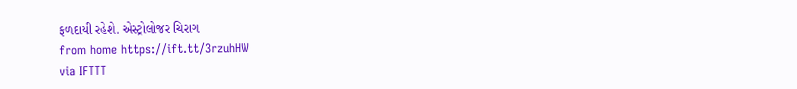ફળદાયી રહેશે. એસ્ટ્રોલોજર ચિરાગ
from home https://ift.tt/3rzuhHW
via IFTTT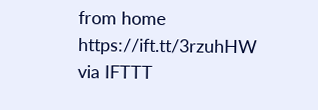from home https://ift.tt/3rzuhHW
via IFTTT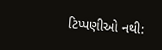ટિપ્પણીઓ નથી: